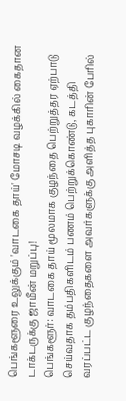பெங்களூரை உலுக்கும் 'வாடகை தாய்' மோசடி வழக்கில் கைதான டாக்டருக்கு ஜாமீன் மறுப்பு!
பெங்களூர்: வாடகை தாய் மூலமாக குழந்தை பெற்றுத்தர ஏற்பாடு செய்வதாக தம்பதிகளிடம் பணம் பெற்றுக்கொண்டு, கடத்தி வரப்பட்ட குழந்தைகளை அவர்களுக்கு அளித்த புகாரின் பேரில்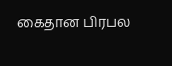கைதான பிரபல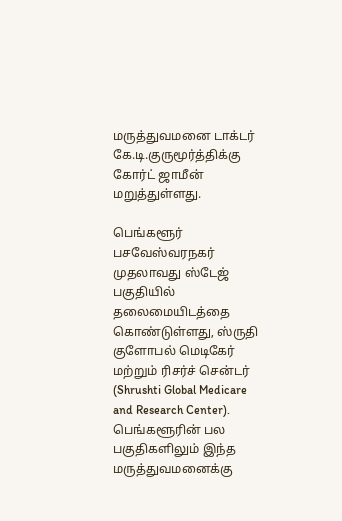மருத்துவமனை டாக்டர் கே.டி.குருமூர்த்திக்கு கோர்ட் ஜாமீன் மறுத்துள்ளது.

பெங்களூர் பசவேஸ்வரநகர் முதலாவது ஸ்டேஜ் பகுதியில் தலைமையிடத்தை கொண்டுள்ளது, ஸ்ருதி குளோபல் மெடிகேர் மற்றும் ரிசர்ச் சென்டர் (Shrushti Global Medicare and Research Center). பெங்களூரின் பல பகுதிகளிலும் இந்த மருத்துவமனைக்கு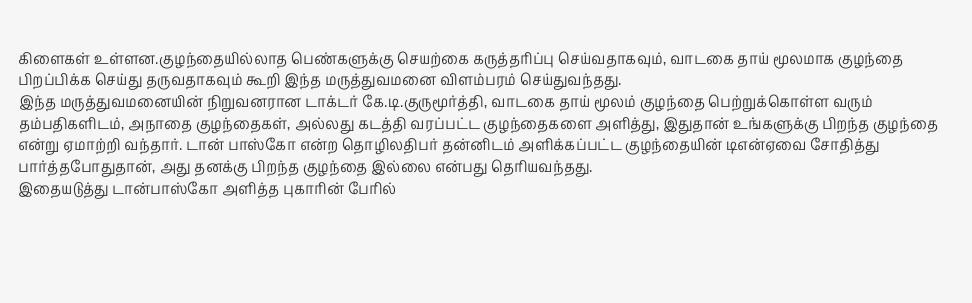கிளைகள் உள்ளன.குழந்தையில்லாத பெண்களுக்கு செயற்கை கருத்தரிப்பு செய்வதாகவும், வாடகை தாய் மூலமாக குழந்தை பிறப்பிக்க செய்து தருவதாகவும் கூறி இந்த மருத்துவமனை விளம்பரம் செய்துவந்தது.
இந்த மருத்துவமனையின் நிறுவனரான டாக்டர் கே.டி.குருமூர்த்தி, வாடகை தாய் மூலம் குழந்தை பெற்றுக்கொள்ள வரும் தம்பதிகளிடம், அநாதை குழந்தைகள், அல்லது கடத்தி வரப்பட்ட குழந்தைகளை அளித்து, இதுதான் உங்களுக்கு பிறந்த குழந்தை என்று ஏமாற்றி வந்தார். டான் பாஸ்கோ என்ற தொழிலதிபர் தன்னிடம் அளிக்கப்பட்ட குழந்தையின் டிஎன்ஏவை சோதித்து பார்த்தபோதுதான், அது தனக்கு பிறந்த குழந்தை இல்லை என்பது தெரியவந்தது.
இதையடுத்து டான்பாஸ்கோ அளித்த புகாரின் பேரில்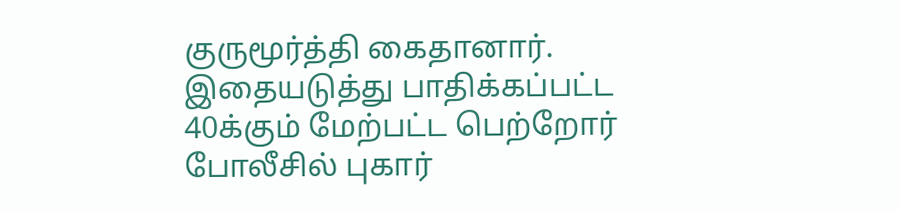குருமூர்த்தி கைதானார். இதையடுத்து பாதிக்கப்பட்ட 40க்கும் மேற்பட்ட பெற்றோர் போலீசில் புகார்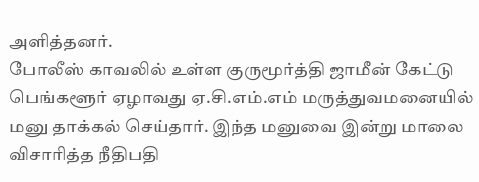அளித்தனர்.
போலீஸ் காவலில் உள்ள குருமூர்த்தி ஜாமீன் கேட்டு பெங்களூர் ஏழாவது ஏ.சி.எம்.எம் மருத்துவமனையில் மனு தாக்கல் செய்தார். இந்த மனுவை இன்று மாலை விசாரித்த நீதிபதி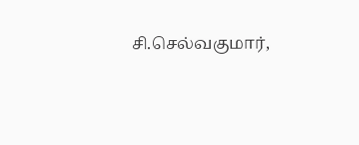சி.செல்வகுமார்,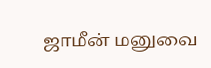ஜாமீன் மனுவை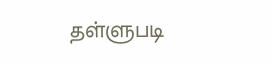தள்ளுபடி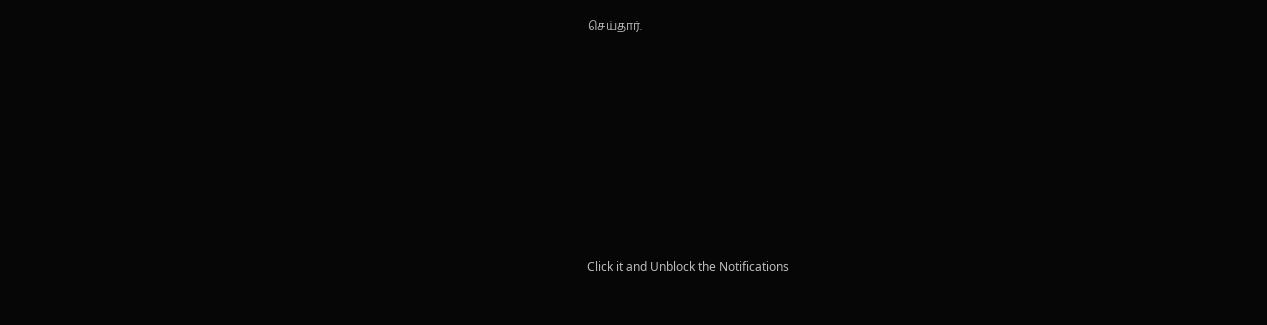செய்தார்.












Click it and Unblock the Notifications